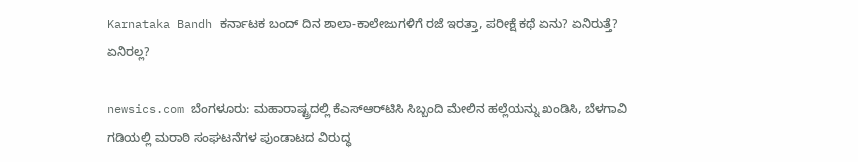Karnataka Bandh ಕರ್ನಾಟಕ ಬಂದ್‌ ದಿನ ಶಾಲಾ-ಕಾಲೇಜುಗಳಿಗೆ ರಜೆ ಇರತ್ತಾ, ಪರೀಕ್ಷೆ ಕಥೆ ಏನು? ಏನಿರುತ್ತೆ? ಏನಿರಲ್ಲ?

newsics.com ಬೆಂಗಳೂರು: ಮಹಾರಾಷ್ಟ್ರದಲ್ಲಿ ಕೆಎಸ್‌ಆರ್‌ಟಿಸಿ ಸಿಬ್ಬಂದಿ ಮೇಲಿನ ಹಲ್ಲೆಯನ್ನು ಖಂಡಿಸಿ, ಬೆಳಗಾವಿ ಗಡಿಯಲ್ಲಿ ಮರಾಠಿ ಸಂಘಟನೆಗಳ ಪುಂಡಾಟದ ವಿರುದ್ಧ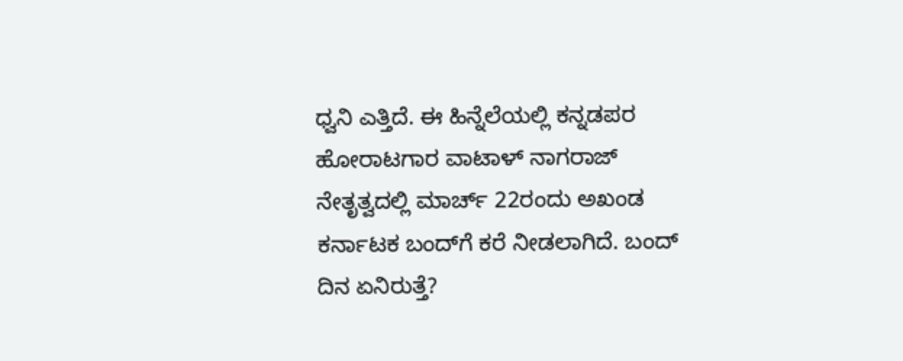ಧ್ವನಿ ಎತ್ತಿದೆ. ಈ ಹಿನ್ನೆಲೆಯಲ್ಲಿ ಕನ್ನಡಪರ ಹೋರಾಟಗಾರ ವಾಟಾಳ್ ನಾಗರಾಜ್ ನೇತೃತ್ವದಲ್ಲಿ ಮಾರ್ಚ್ 22ರಂದು ಅಖಂಡ ಕರ್ನಾಟಕ ಬಂದ್‌ಗೆ ಕರೆ ನೀಡಲಾಗಿದೆ. ಬಂದ್ ದಿನ ಏನಿರುತ್ತೆ?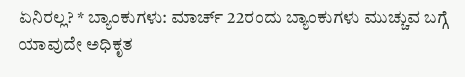ಏನಿರಲ್ಲ? * ಬ್ಯಾಂಕುಗಳು: ಮಾರ್ಚ್ 22ರಂದು ಬ್ಯಾಂಕುಗಳು ಮುಚ್ಚುವ ಬಗ್ಗೆ ಯಾವುದೇ ಅಧಿಕೃತ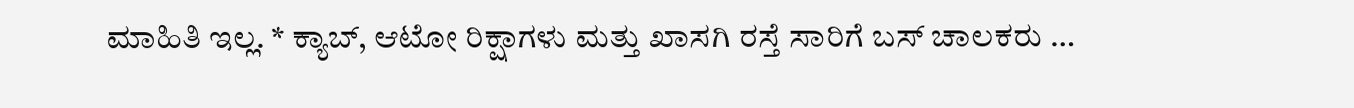ಮಾಹಿತಿ ಇಲ್ಲ. * ಕ್ಯಾಬ್, ಆಟೋ ರಿಕ್ಷಾಗಳು ಮತ್ತು ಖಾಸಗಿ ರಸ್ತೆ ಸಾರಿಗೆ ಬಸ್‌ ಚಾಲಕರು …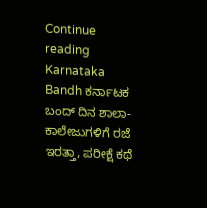Continue reading Karnataka Bandh ಕರ್ನಾಟಕ ಬಂದ್‌ ದಿನ ಶಾಲಾ-ಕಾಲೇಜುಗಳಿಗೆ ರಜೆ ಇರತ್ತಾ, ಪರೀಕ್ಷೆ ಕಥೆ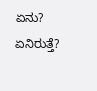ಏನು? ಏನಿರುತ್ತೆ?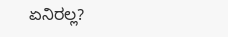ಏನಿರಲ್ಲ?